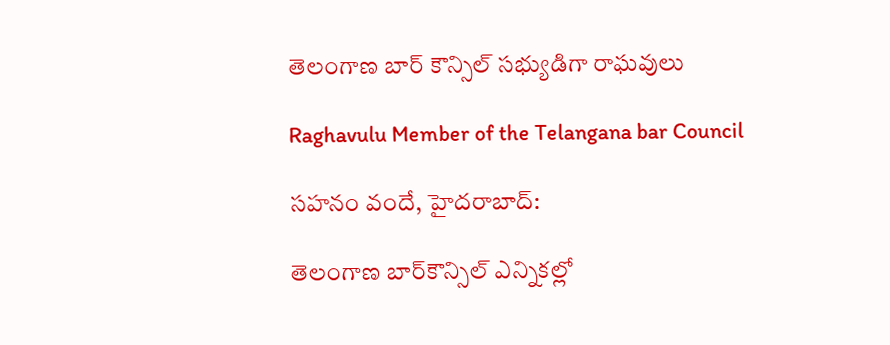తెలంగాణ బార్‌ కౌన్సిల్‌ సభ్యుడిగా రాఘ‌వులు

Raghavulu Member of the Telangana bar Council

సహనం వందే, హైదరాబాద్‌:

తెలంగాణ బార్‌కౌన్సిల్‌ ఎన్నికల్లో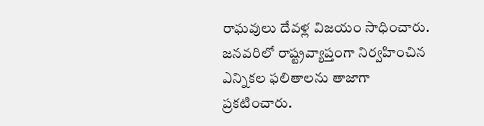రాఘ‌వులు దేవ‌ళ్ల విజయం సాధించారు. జనవరిలో రాష్ట్రవ్యాప్తంగా నిర్వహించిన ఎన్నికల ఫలితాలను తాజాగా ప్రకటించారు.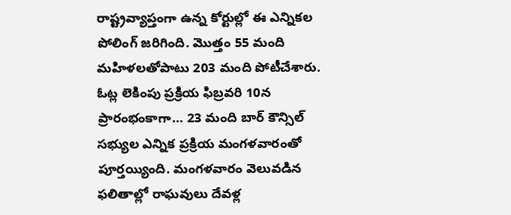రాష్ట్రవ్యాప్తంగా ఉన్న కోర్టుల్లో ఈ ఎన్నికల పోలింగ్‌ జరిగింది. మొత్తం 55 మంది మహిళలతోపాటు 203 మంది పోటీచేశారు. ఓట్ల లెకింపు ప్రక్రియ ఫిబ్రవరి 10న ప్రారంభంకాగా… 23 మంది బార్‌ కౌన్సిల్‌ సభ్యుల ఎన్నిక ప్ర‌క్రియ మంగ‌ళ‌వారంతో పూర్త‌య్యింది. మంగ‌ళ‌వారం వెలువడిన ఫలితాల్లో రాఘ‌వులు దేవ‌ళ్ల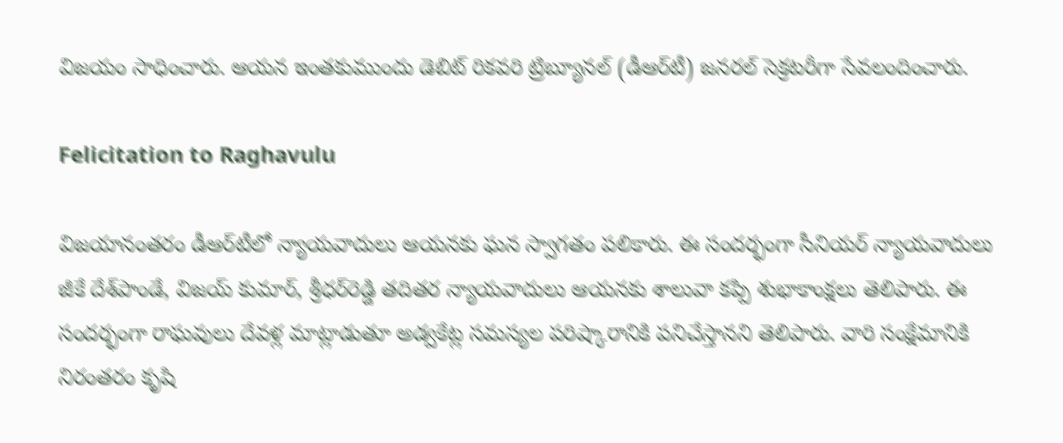విజయం సాధించారు. ఆయన ఇంతకుముందు డెబిట్ రిక‌వ‌రి ట్రిబ్యూన‌ల్ (డీఆర్‌టీ) జ‌న‌ర‌ల్ సెక్ర‌ట‌రీగా సేవలందించారు.

Felicitation to Raghavulu

విజ‌యానంత‌రం డీఆర్‌టీలో న్యాయ‌వాదులు ఆయ‌న‌కు ఘ‌న స్వాగ‌తం ప‌లికారు. ఈ సంద‌ర్భంగా సీనియ‌ర్ న్యాయ‌వాదులు జీకే దేశ్‌పాండే, విజ‌య్ కుమార్, శ్రీ‌ధ‌ర్‌రెడ్డి త‌దిత‌ర న్యాయ‌వాదులు ఆయనకు శాలువా క‌ప్పి శుభాకాంక్ష‌లు తెలిపారు. ఈ సందర్భంగా రాఘ‌వులు దేవ‌ళ్ల మాట్లాడుతూ అడ్వకేట్ల సమస్యల పరిష్కారానికి పనిచేస్తానని తెలిపారు. వారి సంక్షేమానికి నిరంతరం కృషి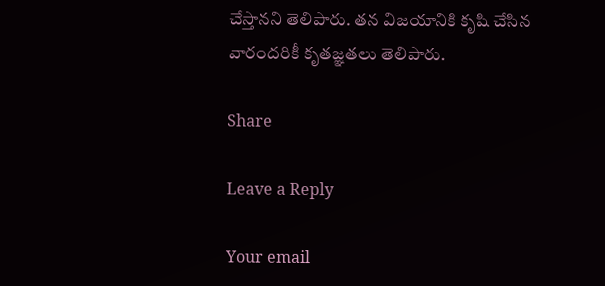చేస్తానని తెలిపారు. తన విజయానికి కృషి చేసిన వారందరికీ కృతజ్ఞతలు తెలిపారు.

Share

Leave a Reply

Your email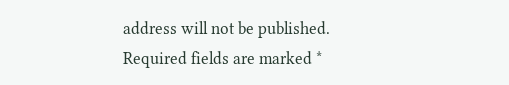address will not be published. Required fields are marked *